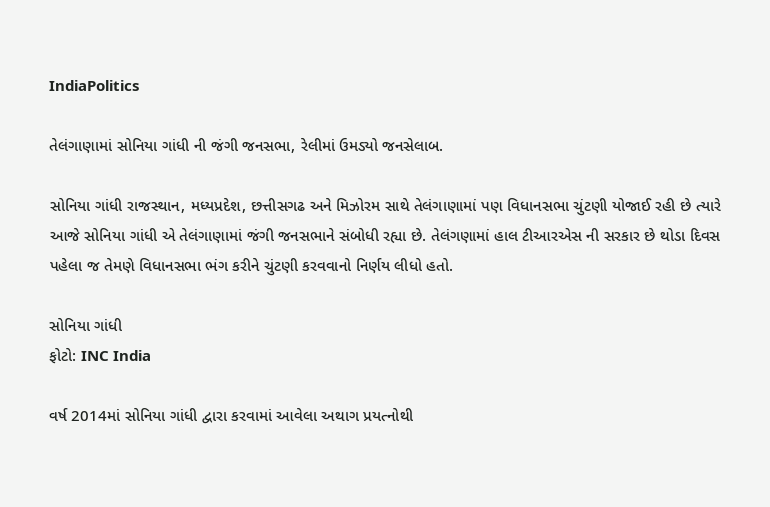IndiaPolitics

તેલંગાણામાં સોનિયા ગાંધી ની જંગી જનસભા, રેલીમાં ઉમડ્યો જનસેલાબ.

સોનિયા ગાંધી રાજસ્થાન, મધ્યપ્રદેશ, છત્તીસગઢ અને મિઝોરમ સાથે તેલંગાણામાં પણ વિધાનસભા ચુંટણી યોજાઈ રહી છે ત્યારે આજે સોનિયા ગાંધી એ તેલંગાણામાં જંગી જનસભાને સંબોધી રહ્યા છે. તેલંગણામાં હાલ ટીઆરએસ ની સરકાર છે થોડા દિવસ પહેલા જ તેમણે વિધાનસભા ભંગ કરીને ચુંટણી કરવવાનો નિર્ણય લીધો હતો.

સોનિયા ગાંધી
ફોટો: INC India

વર્ષ 2014માં સોનિયા ગાંધી દ્વારા કરવામાં આવેલા અથાગ પ્રયત્નોથી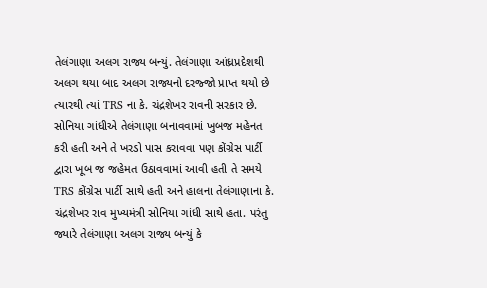તેલંગાણા અલગ રાજ્ય બન્યું. તેલંગાણા આંધ્રપ્રદેશથી અલગ થયા બાદ અલગ રાજ્યનો દરજ્જો પ્રાપ્ત થયો છે ત્યારથી ત્યાં TRS ના કે. ચંદ્રશેખર રાવની સરકાર છે. સોનિયા ગાંધીએ તેલંગાણા બનાવવામાં ખુબજ મહેનત કરી હતી અને તે ખરડો પાસ કરાવવા પણ કોંગ્રેસ પાર્ટી દ્વારા ખૂબ જ જહેમત ઉઠાવવામાં આવી હતી તે સમયે TRS કોંગ્રેસ પાર્ટી સાથે હતી અને હાલના તેલંગાણાના કે. ચંદ્રશેખર રાવ મુખ્યમંત્રી સોનિયા ગાંધી સાથે હતા. પરંતુ જ્યારે તેલંગાણા અલગ રાજ્ય બન્યું કે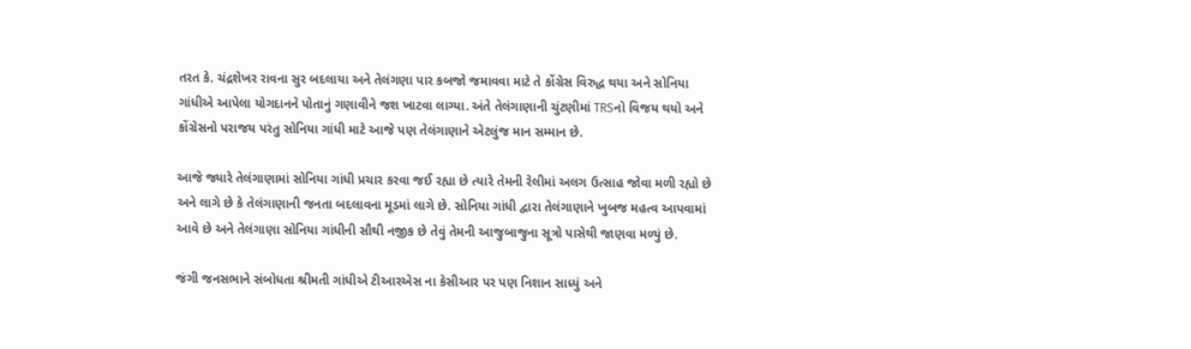તરત કે. ચંદ્રશેખર રાવના સુર બદલાયા અને તેલંગણા પાર કબજો જમાવવા માટે તે કોંગ્રેસ વિરુદ્ધ થયા અને સોનિયા ગાંધીએ આપેલા યોગદાનને પોતાનું ગણાવીને જશ ખાટવા લાગ્યા. અંતે તેલંગાણાની ચુંટણીમાં TRSનો વિજય થયો અને કોંગ્રેસનો પરાજય પરંતુ સોનિયા ગાંધી માટે આજે પણ તેલંગાણાને એટલુંજ માન સમ્માન છે.

આજે જ્યારે તેલંગાણામાં સોનિયા ગાંધી પ્રચાર કરવા જઈ રહ્યા છે ત્યારે તેમની રેલીમાં અલગ ઉત્સાહ જોવા મળી રહ્યો છે અને લાગે છે કે તેલંગાણાની જનતા બદલાવના મૂડમાં લાગે છે. સોનિયા ગાંધી દ્વારા તેલંગાણાને ખુબજ મહત્વ આપવામાં આવે છે અને તેલંગાણા સોનિયા ગાંધીની સૌથી નજીક છે તેવું તેમની આજુબાજુના સૂત્રો પાસેથી જાણવા મળ્યું છે.

જંગી જનસભાને સંબોધતા શ્રીમતી ગાંધીએ ટીઆરએસ ના કેસીઆર પર પણ નિશાન સાધ્યું અને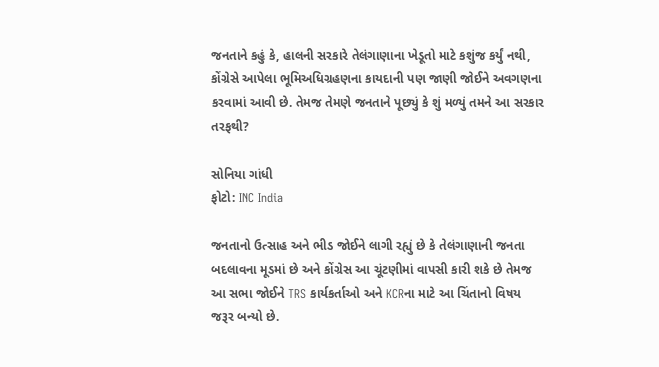જનતાને કહું કે, હાલની સરકારે તેલંગાણાના ખેડૂતો માટે કશુંજ કર્યું નથી, કોંગ્રેસે આપેલા ભૂમિઅધિગ્રહણના કાયદાની પણ જાણી જોઈને અવગણના કરવામાં આવી છે. તેમજ તેમણે જનતાને પૂછ્યું કે શું મળ્યું તમને આ સરકાર તરફથી?

સોનિયા ગાંધી
ફોટો: INC India

જનતાનો ઉત્સાહ અને ભીડ જોઈને લાગી રહ્યું છે કે તેલંગાણાની જનતા બદલાવના મૂડમાં છે અને કોંગ્રેસ આ ચૂંટણીમાં વાપસી કારી શકે છે તેમજ આ સભા જોઈને TRS કાર્યકર્તાઓ અને KCRના માટે આ ચિંતાનો વિષય જરૂર બન્યો છે.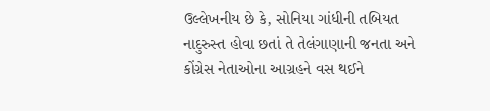ઉલ્લેખનીય છે કે, સોનિયા ગાંધીની તબિયત નાદુરુસ્ત હોવા છતાં તે તેલંગાણાની જનતા અને કોંગ્રેસ નેતાઓના આગ્રહને વસ થઈને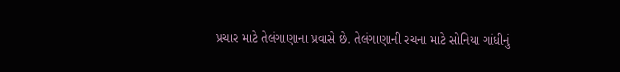પ્રચાર માટે તેલંગાણાના પ્રવાસે છે. તેલંગાણાની રચના માટે સોનિયા ગાંધીનું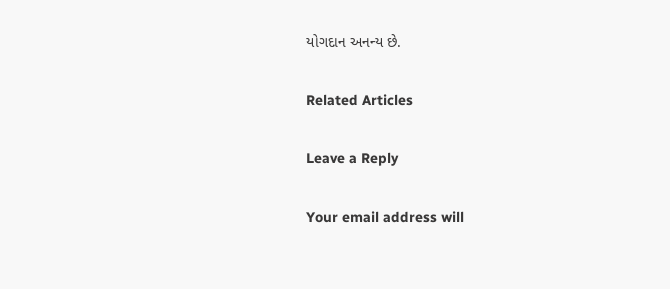યોગદાન અનન્ય છે.

Related Articles

Leave a Reply

Your email address will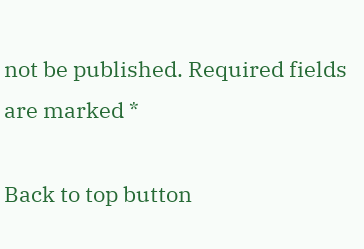not be published. Required fields are marked *

Back to top button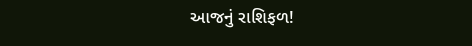આજનું રાશિફળ!